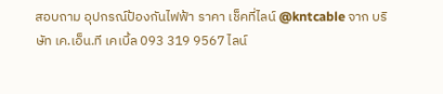สอบถาม อุปกรณ์ป้องกันไฟฟ้า ราคา เช็คที่ไลน์ @kntcable จาก บริษัท เค.เอ็น.ที เคเบิ้ล 093 319 9567 ไลน์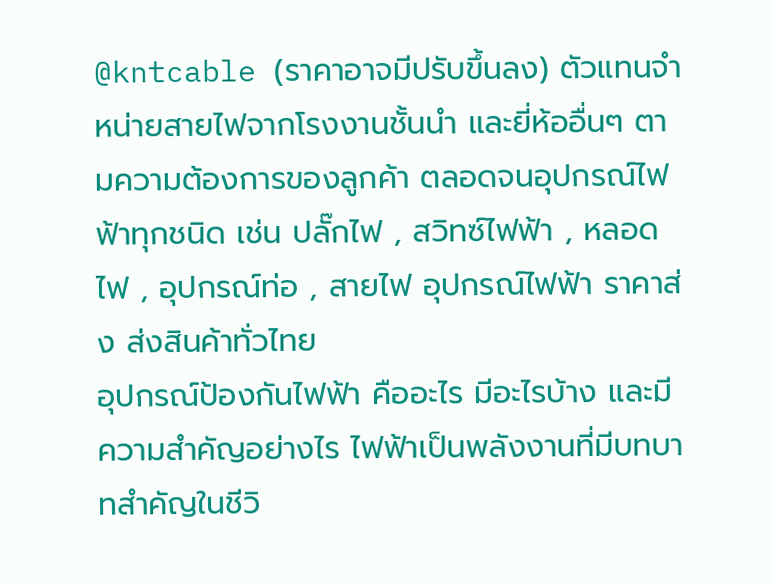@kntcable (ราคาอาจมีปรับขึ้นลง) ตัวแทนจำหน่ายสายไฟจากโรงงานชั้นนำ และยี่ห้ออื่นๆ ตามความต้องการของลูกค้า ตลอดจนอุปกรณ์ไฟฟ้าทุกชนิด เช่น ปลั๊กไฟ , สวิทซ์ไฟฟ้า , หลอดไฟ , อุปกรณ์ท่อ , สายไฟ อุปกรณ์ไฟฟ้า ราคาส่ง ส่งสินค้าทั่วไทย
อุปกรณ์ป้องกันไฟฟ้า คืออะไร มีอะไรบ้าง และมีความสำคัญอย่างไร ไฟฟ้าเป็นพลังงานที่มีบทบาทสำคัญในชีวิ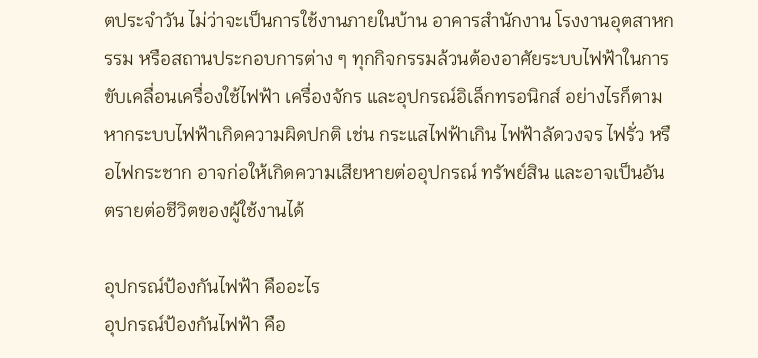ตประจำวัน ไม่ว่าจะเป็นการใช้งานภายในบ้าน อาคารสำนักงาน โรงงานอุตสาหกรรม หรือสถานประกอบการต่าง ๆ ทุกกิจกรรมล้วนต้องอาศัยระบบไฟฟ้าในการขับเคลื่อนเครื่องใช้ไฟฟ้า เครื่องจักร และอุปกรณ์อิเล็กทรอนิกส์ อย่างไรก็ตาม หากระบบไฟฟ้าเกิดความผิดปกติ เช่น กระแสไฟฟ้าเกิน ไฟฟ้าลัดวงจร ไฟรั่ว หรือไฟกระชาก อาจก่อให้เกิดความเสียหายต่ออุปกรณ์ ทรัพย์สิน และอาจเป็นอันตรายต่อชีวิตของผู้ใช้งานได้

อุปกรณ์ป้องกันไฟฟ้า คืออะไร
อุปกรณ์ป้องกันไฟฟ้า คือ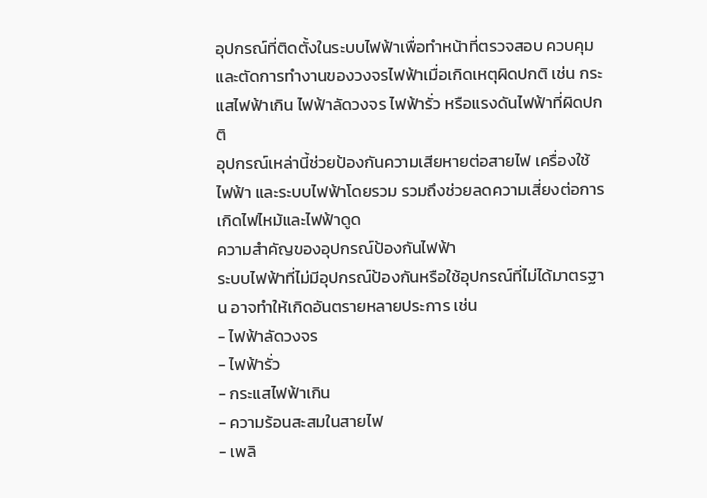อุปกรณ์ที่ติดตั้งในระบบไฟฟ้าเพื่อทำหน้าที่ตรวจสอบ ควบคุม และตัดการทำงานของวงจรไฟฟ้าเมื่อเกิดเหตุผิดปกติ เช่น กระแสไฟฟ้าเกิน ไฟฟ้าลัดวงจร ไฟฟ้ารั่ว หรือแรงดันไฟฟ้าที่ผิดปกติ
อุปกรณ์เหล่านี้ช่วยป้องกันความเสียหายต่อสายไฟ เครื่องใช้ไฟฟ้า และระบบไฟฟ้าโดยรวม รวมถึงช่วยลดความเสี่ยงต่อการเกิดไฟไหม้และไฟฟ้าดูด
ความสำคัญของอุปกรณ์ป้องกันไฟฟ้า
ระบบไฟฟ้าที่ไม่มีอุปกรณ์ป้องกันหรือใช้อุปกรณ์ที่ไม่ได้มาตรฐาน อาจทำให้เกิดอันตรายหลายประการ เช่น
- ไฟฟ้าลัดวงจร
- ไฟฟ้ารั่ว
- กระแสไฟฟ้าเกิน
- ความร้อนสะสมในสายไฟ
- เพลิ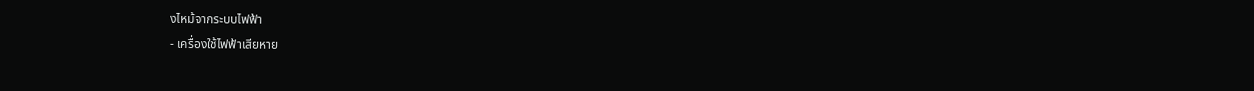งไหม้จากระบบไฟฟ้า
- เครื่องใช้ไฟฟ้าเสียหาย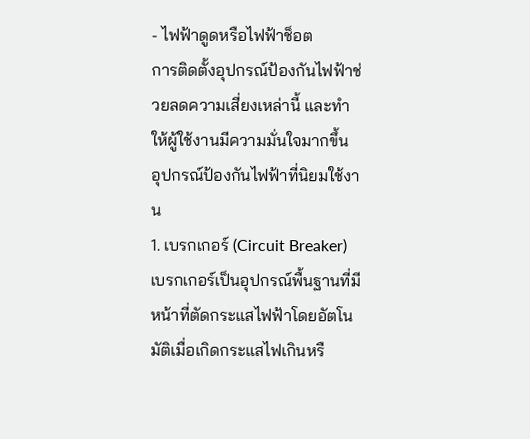- ไฟฟ้าดูดหรือไฟฟ้าช็อต
การติดตั้งอุปกรณ์ป้องกันไฟฟ้าช่วยลดความเสี่ยงเหล่านี้ และทำให้ผู้ใช้งานมีความมั่นใจมากขึ้น
อุปกรณ์ป้องกันไฟฟ้าที่นิยมใช้งาน
1. เบรกเกอร์ (Circuit Breaker)
เบรกเกอร์เป็นอุปกรณ์พื้นฐานที่มีหน้าที่ตัดกระแสไฟฟ้าโดยอัตโนมัติเมื่อเกิดกระแสไฟเกินหรื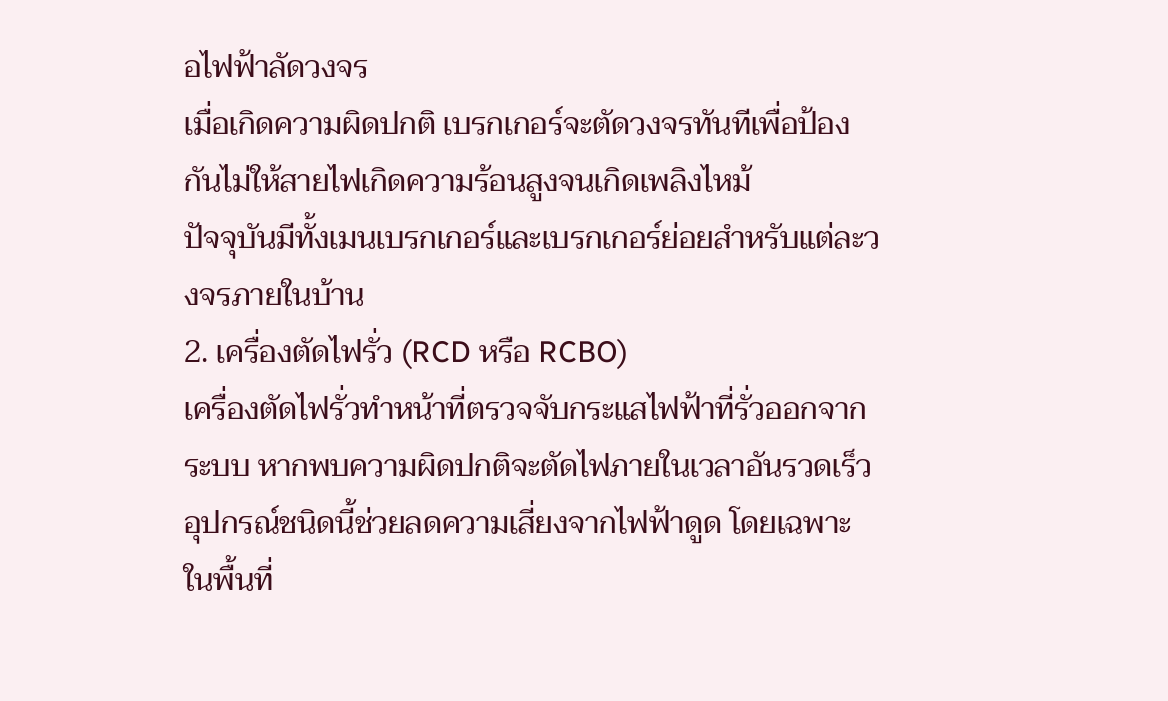อไฟฟ้าลัดวงจร
เมื่อเกิดความผิดปกติ เบรกเกอร์จะตัดวงจรทันทีเพื่อป้องกันไม่ให้สายไฟเกิดความร้อนสูงจนเกิดเพลิงไหม้
ปัจจุบันมีทั้งเมนเบรกเกอร์และเบรกเกอร์ย่อยสำหรับแต่ละวงจรภายในบ้าน
2. เครื่องตัดไฟรั่ว (RCD หรือ RCBO)
เครื่องตัดไฟรั่วทำหน้าที่ตรวจจับกระแสไฟฟ้าที่รั่วออกจากระบบ หากพบความผิดปกติจะตัดไฟภายในเวลาอันรวดเร็ว
อุปกรณ์ชนิดนี้ช่วยลดความเสี่ยงจากไฟฟ้าดูด โดยเฉพาะในพื้นที่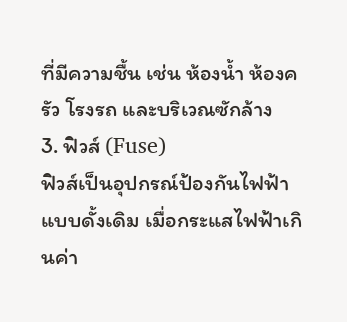ที่มีความชื้น เช่น ห้องน้ำ ห้องครัว โรงรถ และบริเวณซักล้าง
3. ฟิวส์ (Fuse)
ฟิวส์เป็นอุปกรณ์ป้องกันไฟฟ้าแบบดั้งเดิม เมื่อกระแสไฟฟ้าเกินค่า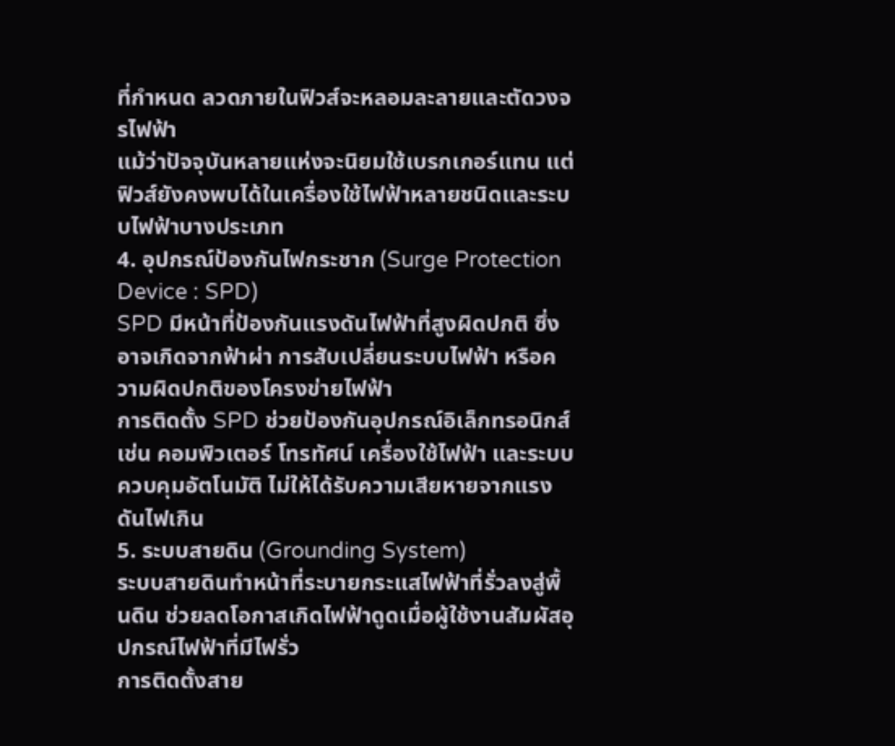ที่กำหนด ลวดภายในฟิวส์จะหลอมละลายและตัดวงจรไฟฟ้า
แม้ว่าปัจจุบันหลายแห่งจะนิยมใช้เบรกเกอร์แทน แต่ฟิวส์ยังคงพบได้ในเครื่องใช้ไฟฟ้าหลายชนิดและระบบไฟฟ้าบางประเภท
4. อุปกรณ์ป้องกันไฟกระชาก (Surge Protection Device : SPD)
SPD มีหน้าที่ป้องกันแรงดันไฟฟ้าที่สูงผิดปกติ ซึ่งอาจเกิดจากฟ้าผ่า การสับเปลี่ยนระบบไฟฟ้า หรือความผิดปกติของโครงข่ายไฟฟ้า
การติดตั้ง SPD ช่วยป้องกันอุปกรณ์อิเล็กทรอนิกส์ เช่น คอมพิวเตอร์ โทรทัศน์ เครื่องใช้ไฟฟ้า และระบบควบคุมอัตโนมัติ ไม่ให้ได้รับความเสียหายจากแรงดันไฟเกิน
5. ระบบสายดิน (Grounding System)
ระบบสายดินทำหน้าที่ระบายกระแสไฟฟ้าที่รั่วลงสู่พื้นดิน ช่วยลดโอกาสเกิดไฟฟ้าดูดเมื่อผู้ใช้งานสัมผัสอุปกรณ์ไฟฟ้าที่มีไฟรั่ว
การติดตั้งสาย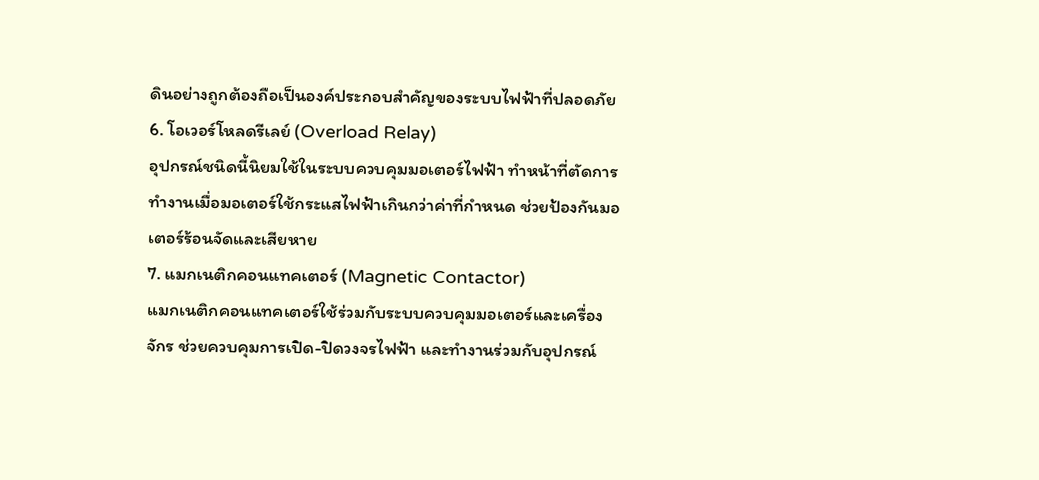ดินอย่างถูกต้องถือเป็นองค์ประกอบสำคัญของระบบไฟฟ้าที่ปลอดภัย
6. โอเวอร์โหลดรีเลย์ (Overload Relay)
อุปกรณ์ชนิดนี้นิยมใช้ในระบบควบคุมมอเตอร์ไฟฟ้า ทำหน้าที่ตัดการทำงานเมื่อมอเตอร์ใช้กระแสไฟฟ้าเกินกว่าค่าที่กำหนด ช่วยป้องกันมอเตอร์ร้อนจัดและเสียหาย
7. แมกเนติกคอนแทคเตอร์ (Magnetic Contactor)
แมกเนติกคอนแทคเตอร์ใช้ร่วมกับระบบควบคุมมอเตอร์และเครื่องจักร ช่วยควบคุมการเปิด-ปิดวงจรไฟฟ้า และทำงานร่วมกับอุปกรณ์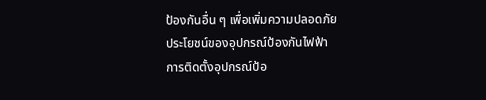ป้องกันอื่น ๆ เพื่อเพิ่มความปลอดภัย
ประโยชน์ของอุปกรณ์ป้องกันไฟฟ้า
การติดตั้งอุปกรณ์ป้อ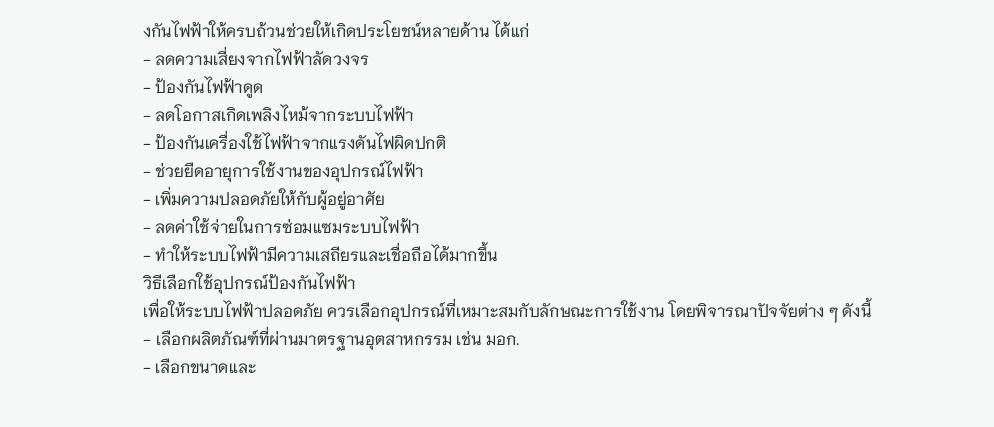งกันไฟฟ้าให้ครบถ้วนช่วยให้เกิดประโยชน์หลายด้าน ได้แก่
- ลดความเสี่ยงจากไฟฟ้าลัดวงจร
- ป้องกันไฟฟ้าดูด
- ลดโอกาสเกิดเพลิงไหม้จากระบบไฟฟ้า
- ป้องกันเครื่องใช้ไฟฟ้าจากแรงดันไฟผิดปกติ
- ช่วยยืดอายุการใช้งานของอุปกรณ์ไฟฟ้า
- เพิ่มความปลอดภัยให้กับผู้อยู่อาศัย
- ลดค่าใช้จ่ายในการซ่อมแซมระบบไฟฟ้า
- ทำให้ระบบไฟฟ้ามีความเสถียรและเชื่อถือได้มากขึ้น
วิธีเลือกใช้อุปกรณ์ป้องกันไฟฟ้า
เพื่อให้ระบบไฟฟ้าปลอดภัย ควรเลือกอุปกรณ์ที่เหมาะสมกับลักษณะการใช้งาน โดยพิจารณาปัจจัยต่าง ๆ ดังนี้
- เลือกผลิตภัณฑ์ที่ผ่านมาตรฐานอุตสาหกรรม เช่น มอก.
- เลือกขนาดและ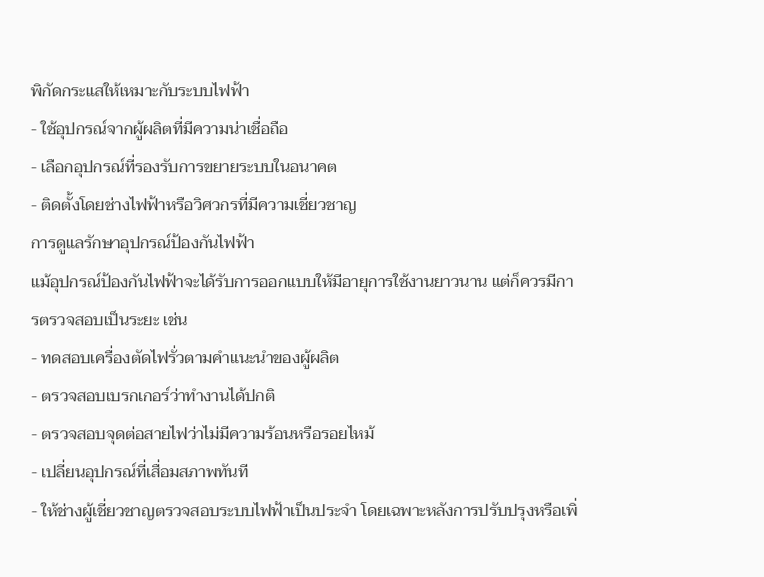พิกัดกระแสให้เหมาะกับระบบไฟฟ้า
- ใช้อุปกรณ์จากผู้ผลิตที่มีความน่าเชื่อถือ
- เลือกอุปกรณ์ที่รองรับการขยายระบบในอนาคต
- ติดตั้งโดยช่างไฟฟ้าหรือวิศวกรที่มีความเชี่ยวชาญ
การดูแลรักษาอุปกรณ์ป้องกันไฟฟ้า
แม้อุปกรณ์ป้องกันไฟฟ้าจะได้รับการออกแบบให้มีอายุการใช้งานยาวนาน แต่ก็ควรมีการตรวจสอบเป็นระยะ เช่น
- ทดสอบเครื่องตัดไฟรั่วตามคำแนะนำของผู้ผลิต
- ตรวจสอบเบรกเกอร์ว่าทำงานได้ปกติ
- ตรวจสอบจุดต่อสายไฟว่าไม่มีความร้อนหรือรอยไหม้
- เปลี่ยนอุปกรณ์ที่เสื่อมสภาพทันที
- ให้ช่างผู้เชี่ยวชาญตรวจสอบระบบไฟฟ้าเป็นประจำ โดยเฉพาะหลังการปรับปรุงหรือเพิ่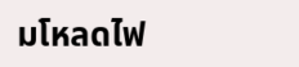มโหลดไฟ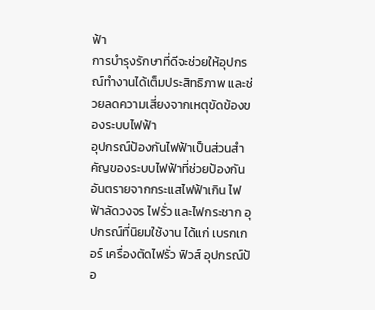ฟ้า
การบำรุงรักษาที่ดีจะช่วยให้อุปกรณ์ทำงานได้เต็มประสิทธิภาพ และช่วยลดความเสี่ยงจากเหตุขัดข้องของระบบไฟฟ้า
อุปกรณ์ป้องกันไฟฟ้าเป็นส่วนสำคัญของระบบไฟฟ้าที่ช่วยป้องกันอันตรายจากกระแสไฟฟ้าเกิน ไฟฟ้าลัดวงจร ไฟรั่ว และไฟกระชาก อุปกรณ์ที่นิยมใช้งาน ได้แก่ เบรกเกอร์ เครื่องตัดไฟรั่ว ฟิวส์ อุปกรณ์ป้อ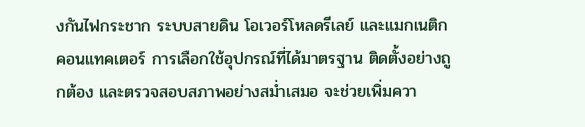งกันไฟกระชาก ระบบสายดิน โอเวอร์โหลดรีเลย์ และแมกเนติกคอนแทคเตอร์ การเลือกใช้อุปกรณ์ที่ได้มาตรฐาน ติดตั้งอย่างถูกต้อง และตรวจสอบสภาพอย่างสม่ำเสมอ จะช่วยเพิ่มควา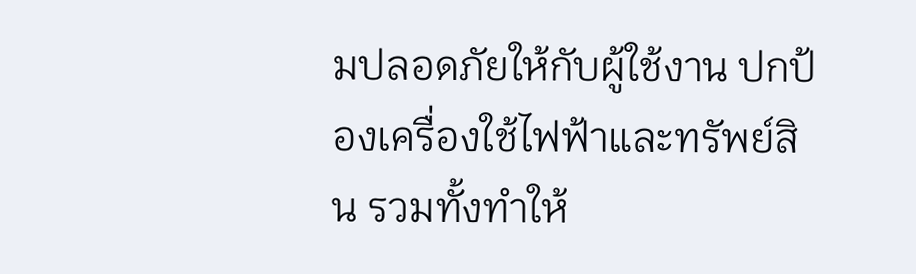มปลอดภัยให้กับผู้ใช้งาน ปกป้องเครื่องใช้ไฟฟ้าและทรัพย์สิน รวมทั้งทำให้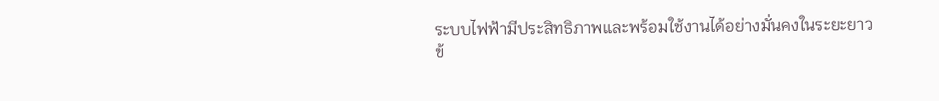ระบบไฟฟ้ามีประสิทธิภาพและพร้อมใช้งานได้อย่างมั่นคงในระยะยาว
ข้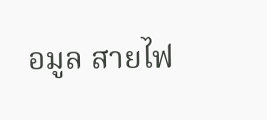อมูล สายไฟ